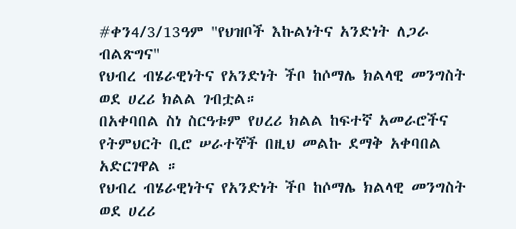#ቀን4/3/13ዓም "የህዝቦች እኩልነትና አንድነት ለጋራ ብልጽግና"
የህብረ ብሄራዊነትና የአንድነት ችቦ ከሶማሌ ክልላዊ መንግስት ወደ ሀረሪ ክልል ገብቷል።
በአቀባበል ስነ ስርዓቱም የሀረሪ ክልል ከፍተኛ አመራሮችና የትምህርት ቢሮ ሠራተኞች በዚህ መልኩ ደማቅ አቀባበል አድርገዋል ።
የህብረ ብሄራዊነትና የአንድነት ችቦ ከሶማሌ ክልላዊ መንግስት ወደ ሀረሪ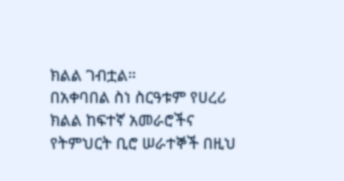ክልል ገብቷል።
በአቀባበል ስነ ስርዓቱም የሀረሪ ክልል ከፍተኛ አመራሮችና የትምህርት ቢሮ ሠራተኞች በዚህ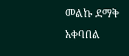መልኩ ደማቅ አቀባበል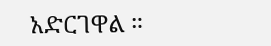አድርገዋል ።